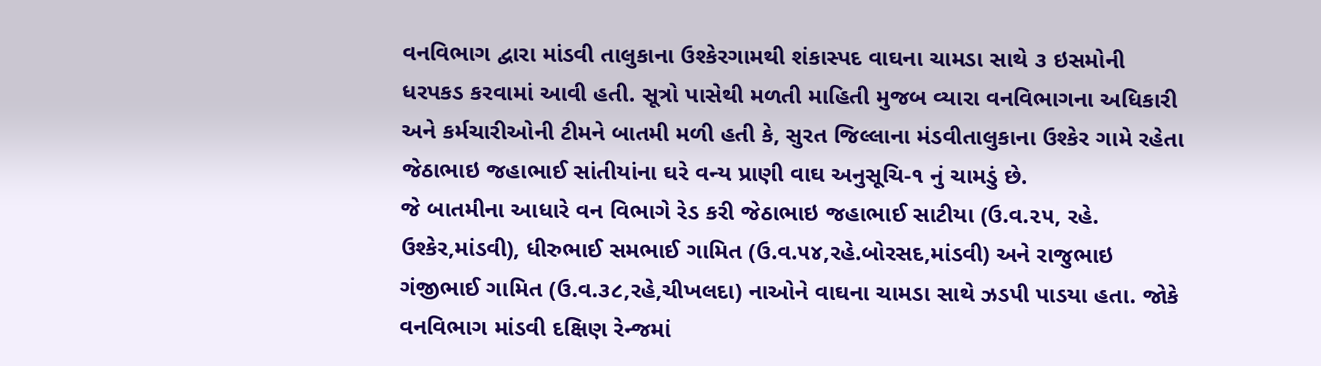વનવિભાગ દ્વારા માંડવી તાલુકાના ઉશ્કેરગામથી શંકાસ્પદ વાઘના ચામડા સાથે ૩ ઇસમોની ધરપકડ કરવામાં આવી હતી. સૂત્રો પાસેથી મળતી માહિતી મુજબ વ્યારા વનવિભાગના અધિકારી અને કર્મચારીઓની ટીમને બાતમી મળી હતી કે, સુરત જિલ્લાના મંડવીતાલુકાના ઉશ્કેર ગામે રહેતા જેઠાભાઇ જહાભાઈ સાંતીયાંના ઘરે વન્ય પ્રાણી વાઘ અનુસૂચિ-૧ નું ચામડું છે.
જે બાતમીના આધારે વન વિભાગે રેડ કરી જેઠાભાઇ જહાભાઈ સાટીયા (ઉ.વ.૨૫, રહે. ઉશ્કેર,માંડવી), ધીરુભાઈ સમભાઈ ગામિત (ઉ.વ.૫૪,રહે.બોરસદ,માંડવી) અને રાજુભાઇ ગંજીભાઈ ગામિત (ઉ.વ.૩૮,રહે,ચીખલદા) નાઓને વાઘના ચામડા સાથે ઝડપી પાડયા હતા. જોકે વનવિભાગ માંડવી દક્ષિણ રેન્જમાં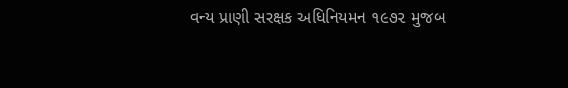વન્ય પ્રાણી સરક્ષક અધિનિયમન ૧૯૭૨ મુજબ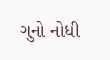ગુનો નોધી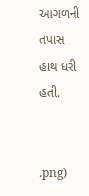આગળની તપાસ હાથ ધરી હતી.


.png)